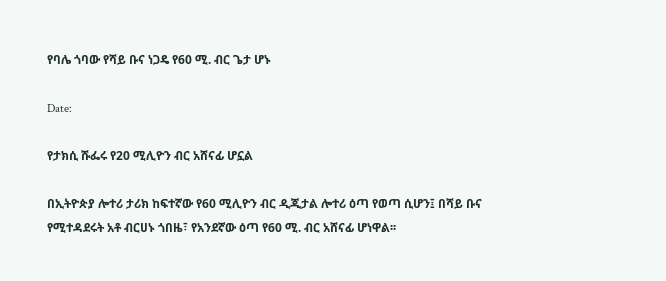የባሌ ጎባው የሻይ ቡና ነጋዴ የ60 ሚ. ብር ጌታ ሆኑ

Date:

የታክሲ ሹፌሩ የ20 ሚሊዮን ብር አሸናፊ ሆኗል

በኢትዮጵያ ሎተሪ ታሪክ ከፍተኛው የ60 ሚሊዮን ብር ዲጂታል ሎተሪ ዕጣ የወጣ ሲሆን፤ በሻይ ቡና የሚተዳደሩት አቶ ብርሀኑ ጎበዜ፣ የአንደኛው ዕጣ የ60 ሚ. ብር አሸናፊ ሆነዋል፡፡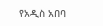የአዲስ አበባ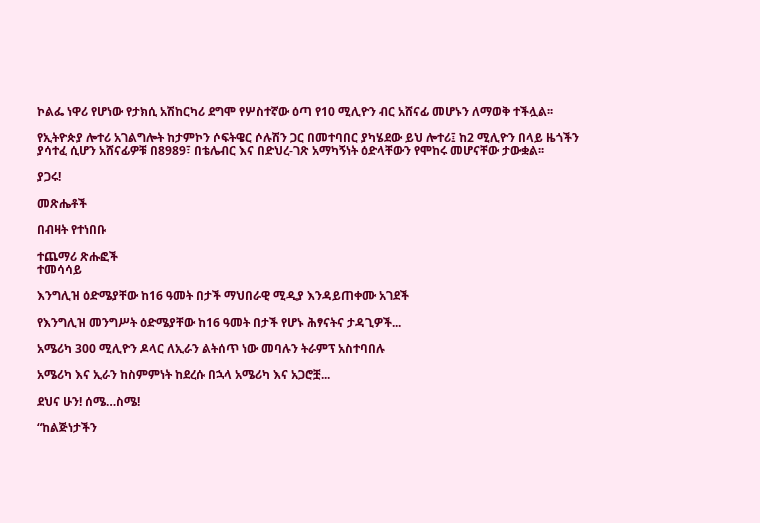ኮልፌ ነዋሪ የሆነው የታክሲ አሽከርካሪ ደግሞ የሦስተኛው ዕጣ የ10 ሚሊዮን ብር አሸናፊ መሆኑን ለማወቅ ተችሏል፡፡

የኢትዮጵያ ሎተሪ አገልግሎት ከታምኮን ሶፍትዌር ሶሉሽን ጋር በመተባበር ያካሄደው ይህ ሎተሪ፤ ከ2 ሚሊዮን በላይ ዜጎችን ያሳተፈ ሲሆን አሸናፊዎቹ በ8989፣ በቴሌብር እና በድህረ-ገጽ አማካኝነት ዕድላቸውን የሞከሩ መሆናቸው ታውቋል፡፡

ያጋሩ!

መጽሔቶች

በብዛት የተነበቡ

ተጨማሪ ጽሑፎች
ተመሳሳይ

እንግሊዝ ዕድሜያቸው ከ16 ዓመት በታች ማህበራዊ ሚዲያ እንዳይጠቀሙ አገደች

የእንግሊዝ መንግሥት ዕድሜያቸው ከ16 ዓመት በታች የሆኑ ሕፃናትና ታዳጊዎች...

አሜሪካ 300 ሚሊዮን ዶላር ለኢራን ልትሰጥ ነው መባሉን ትራምፕ አስተባበሉ

አሜሪካ እና ኢራን ከስምምነት ከደረሱ በኋላ አሜሪካ እና አጋሮቿ...

ደህና ሁን! ሰሜ…ስሜ!

“ከልጅነታችን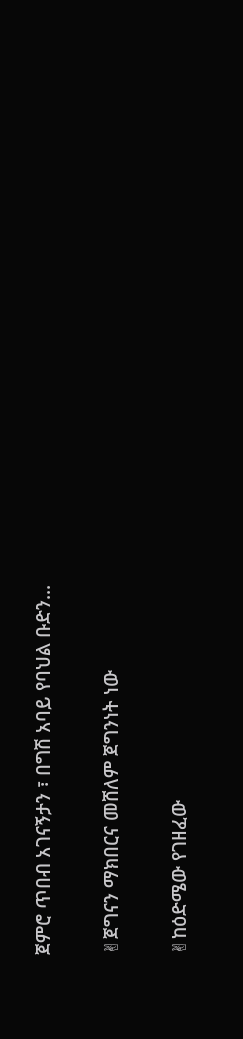ጀምሮ ጥበብ አገናኝታን ፣ በግሽ አባይ የባህል ቡድን...

✌ጀግናን ማክበርና መሸለም ጀግንነት ነው

✌ከዕድሜው የገዘፈው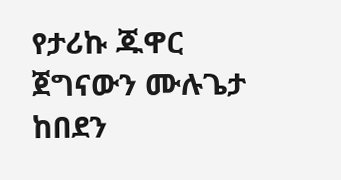የታሪኩ ጁዋር ጀግናውን ሙሉጌታ ከበደን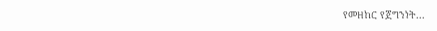የመዘከር የጀግንነት...